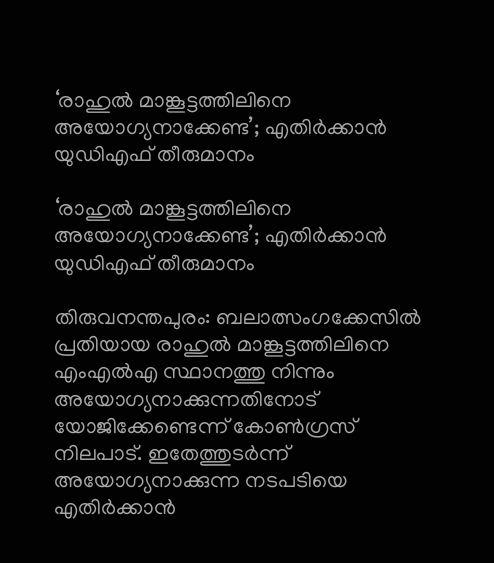‘രാഹുൽ മാങ്കൂട്ടത്തിലിനെ അയോഗ്യനാക്കേണ്ട’; എതിര്‍ക്കാന്‍ യുഡിഎഫ് തീരുമാനം

‘രാഹുൽ മാങ്കൂട്ടത്തിലിനെ അയോഗ്യനാക്കേണ്ട’; എതിര്‍ക്കാന്‍ യുഡിഎഫ് തീരുമാനം

തിരുവനന്തപുരം: ബലാത്സംഗക്കേസില്‍ പ്രതിയായ രാഹുല്‍ മാങ്കൂട്ടത്തിലിനെ എംഎല്‍എ സ്ഥാനത്തു നിന്നും അയോഗ്യനാക്കുന്നതിനോട് യോജിക്കേണ്ടെന്ന് കോണ്‍ഗ്രസ് നിലപാട്. ഇതേത്തുടര്‍ന്ന് അയോഗ്യനാക്കുന്ന നടപടിയെ എതിര്‍ക്കാന്‍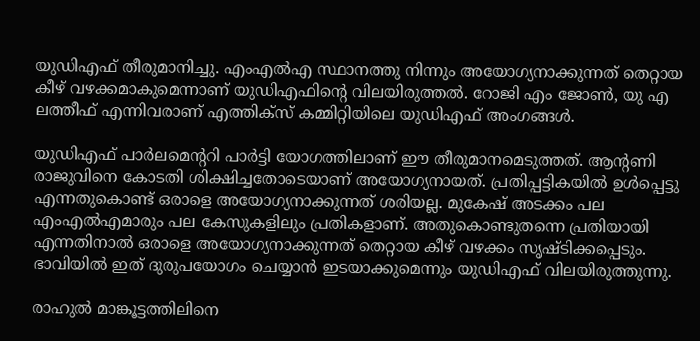യുഡിഎഫ് തീരുമാനിച്ചു. എംഎല്‍എ സ്ഥാനത്തു നിന്നും അയോഗ്യനാക്കുന്നത് തെറ്റായ കീഴ് വഴക്കമാകുമെന്നാണ് യുഡിഎഫിന്റെ വിലയിരുത്തല്‍. റോജി എം ജോണ്‍, യു എ ലത്തീഫ് എന്നിവരാണ് എത്തിക്‌സ് കമ്മിറ്റിയിലെ യുഡിഎഫ് അംഗങ്ങള്‍.

യുഡിഎഫ് പാര്‍ലമെന്ററി പാര്‍ട്ടി യോഗത്തിലാണ് ഈ തീരുമാനമെടുത്തത്. ആന്റണി രാജുവിനെ കോടതി ശിക്ഷിച്ചതോടെയാണ് അയോഗ്യനായത്. പ്രതിപ്പട്ടികയില്‍ ഉള്‍പ്പെട്ടു എന്നതുകൊണ്ട് ഒരാളെ അയോഗ്യനാക്കുന്നത് ശരിയല്ല. മുകേഷ് അടക്കം പല എംഎല്‍എമാരും പല കേസുകളിലും പ്രതികളാണ്. അതുകൊണ്ടുതന്നെ പ്രതിയായി എന്നതിനാല്‍ ഒരാളെ അയോഗ്യനാക്കുന്നത് തെറ്റായ കീഴ് വഴക്കം സൃഷ്ടിക്കപ്പെടും. ഭാവിയില്‍ ഇത് ദുരുപയോഗം ചെയ്യാന്‍ ഇടയാക്കുമെന്നും യുഡിഎഫ് വിലയിരുത്തുന്നു.

രാഹുല്‍ മാങ്കൂട്ടത്തിലിനെ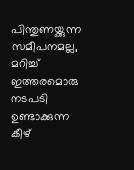പിന്തുണയ്ക്കുന്ന സമീപനമല്ല, മറിച്ച് ഇത്തരമൊരു നടപടി ഉണ്ടാക്കുന്ന കീഴ്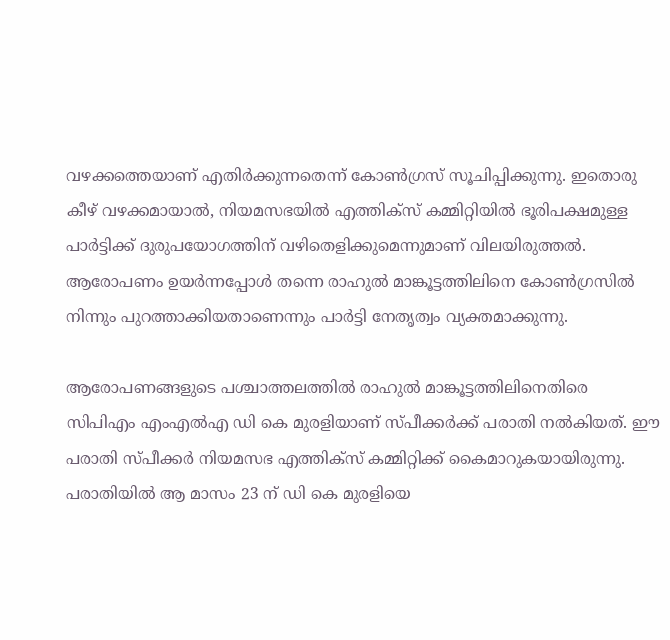വഴക്കത്തെയാണ് എതിര്‍ക്കുന്നതെന്ന് കോണ്‍ഗ്രസ് സൂചിപ്പിക്കുന്നു. ഇതൊരു കീഴ് വഴക്കമായാല്‍, നിയമസഭയില്‍ എത്തിക്‌സ് കമ്മിറ്റിയില്‍ ഭൂരിപക്ഷമുള്ള പാര്‍ട്ടിക്ക് ദുരുപയോഗത്തിന് വഴിതെളിക്കുമെന്നുമാണ് വിലയിരുത്തല്‍. ആരോപണം ഉയര്‍ന്നപ്പോള്‍ തന്നെ രാഹുല്‍ മാങ്കൂട്ടത്തിലിനെ കോണ്‍ഗ്രസില്‍ നിന്നും പുറത്താക്കിയതാണെന്നും പാര്‍ട്ടി നേതൃത്വം വ്യക്തമാക്കുന്നു.

ആരോപണങ്ങളുടെ പശ്ചാത്തലത്തില്‍ രാഹുല്‍ മാങ്കൂട്ടത്തിലിനെതിരെ സിപിഎം എംഎല്‍എ ഡി കെ മുരളിയാണ് സ്പീക്കര്‍ക്ക് പരാതി നല്‍കിയത്. ഈ പരാതി സ്പീക്കര്‍ നിയമസഭ എത്തിക്‌സ് കമ്മിറ്റിക്ക് കൈമാറുകയായിരുന്നു. പരാതിയില്‍ ആ മാസം 23 ന് ഡി കെ മുരളിയെ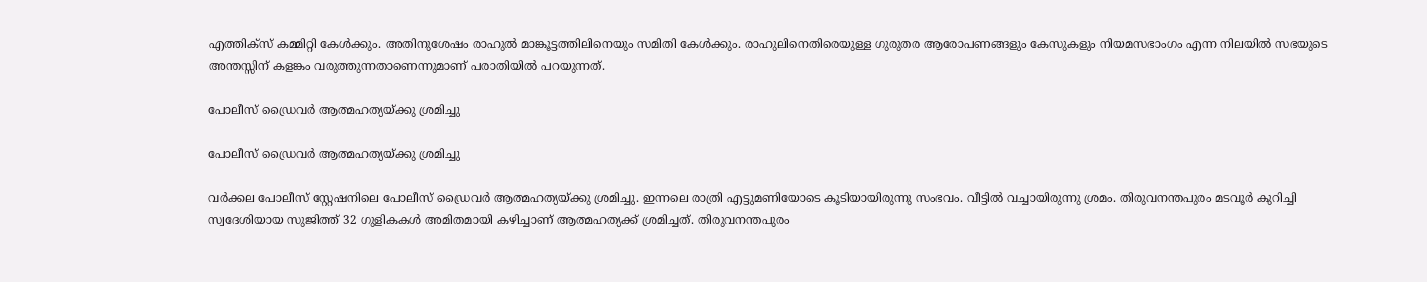എത്തിക്‌സ് കമ്മിറ്റി കേള്‍ക്കും. അതിനുശേഷം രാഹുല്‍ മാങ്കൂട്ടത്തിലിനെയും സമിതി കേള്‍ക്കും. രാഹുലിനെതിരെയുള്ള ഗുരുതര ആരോപണങ്ങളും കേസുകളും നിയമസഭാംഗം എന്ന നിലയില്‍ സഭയുടെ അന്തസ്സിന് കളങ്കം വരുത്തുന്നതാണെന്നുമാണ് പരാതിയില്‍ പറയുന്നത്.

പോലീസ് ഡ്രൈവർ ആത്മഹത്യയ്ക്കു ശ്രമിച്ചു

പോലീസ് ഡ്രൈവർ ആത്മഹത്യയ്ക്കു ശ്രമിച്ചു

വർക്കല പോലീസ് സ്റ്റേഷനിലെ പോലീസ് ഡ്രൈവർ ആത്മഹത്യയ്ക്കു ശ്രമിച്ചു. ഇന്നലെ രാത്രി എട്ടുമണിയോടെ കൂടിയായിരുന്നു സംഭവം. വീട്ടിൽ വച്ചായിരുന്നു ശ്രമം. തിരുവനന്തപുരം മടവൂർ കുറിച്ചി സ്വദേശിയായ സുജിത്ത് 32 ഗുളികകൾ അമിതമായി കഴിച്ചാണ് ആത്മഹത്യക്ക് ശ്രമിച്ചത്. തിരുവനന്തപുരം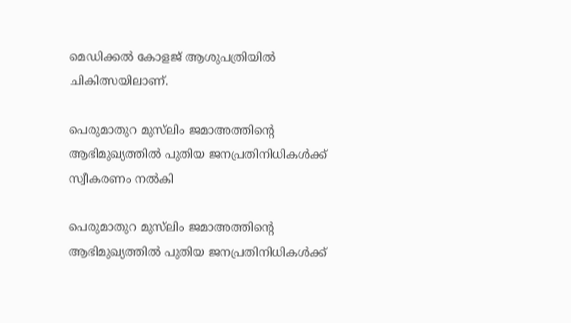മെഡിക്കൽ കോളജ് ആശുപത്രിയിൽ ചികിത്സയിലാണ്.

പെരുമാതുറ മുസ്‌ലിം ജമാഅത്തിന്റെ ആഭിമുഖ്യത്തിൽ പുതിയ ജനപ്രതിനിധികൾക്ക് സ്വീകരണം നൽകി

പെരുമാതുറ മുസ്‌ലിം ജമാഅത്തിന്റെ ആഭിമുഖ്യത്തിൽ പുതിയ ജനപ്രതിനിധികൾക്ക്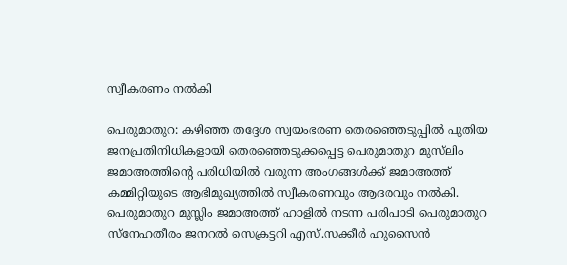സ്വീകരണം നൽകി

പെരുമാതുറ: കഴിഞ്ഞ തദ്ദേശ സ്വയംഭരണ തെരഞ്ഞെടുപ്പിൽ പുതിയ ജനപ്രതിനിധികളായി തെരഞ്ഞെടുക്കപ്പെട്ട പെരുമാതുറ മുസ്‌ലിം ജമാഅത്തിന്റെ പരിധിയിൽ വരുന്ന അംഗങ്ങൾക്ക് ജമാഅത്ത് കമ്മിറ്റിയുടെ ആഭിമുഖ്യത്തിൽ സ്വീകരണവും ആദരവും നൽകി. പെരുമാതുറ മുസ്ലിം ജമാഅത്ത് ഹാളിൽ നടന്ന പരിപാടി പെരുമാതുറ സ്നേഹതീരം ജനറൽ സെക്രട്ടറി എസ്.സക്കീർ ഹുസൈൻ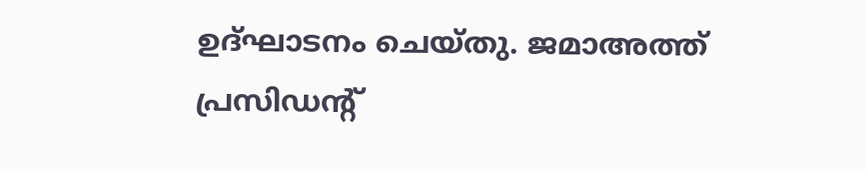ഉദ്ഘാടനം ചെയ്തു. ജമാഅത്ത് പ്രസിഡന്റ്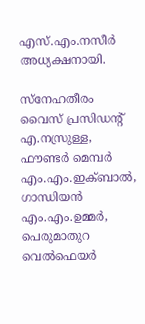എസ്.എം.നസീർ അധ്യക്ഷനായി.

സ്നേഹതീരം വൈസ് പ്രസിഡന്റ് എ.നസ്രുള്ള, ഫൗണ്ടർ മെമ്പർ എം.എം.ഇക്ബാൽ, ഗാന്ധിയൻ എം.എം.ഉമ്മർ, പെരുമാതുറ വെൽഫെയർ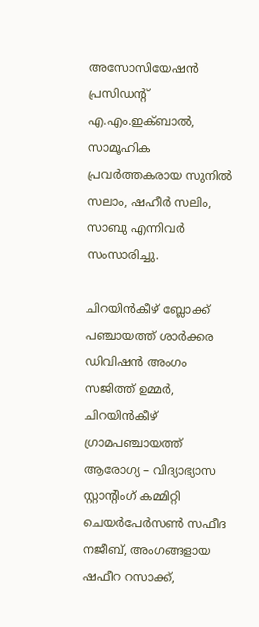അസോസിയേഷൻ പ്രസിഡന്റ് എ.എം.ഇക്ബാൽ, സാമൂഹിക പ്രവർത്തകരായ സുനിൽ സലാം, ഷഹീർ സലിം, സാബു എന്നിവർ സംസാരിച്ചു.

ചിറയിൻകീഴ് ബ്ലോക്ക് പഞ്ചായത്ത് ശാർക്കര ഡിവിഷൻ അംഗം സജിത്ത് ഉമ്മർ, ചിറയിൻകീഴ് ഗ്രാമപഞ്ചായത്ത് ആരോഗ്യ – വിദ്യാഭ്യാസ സ്റ്റാന്റിംഗ് കമ്മിറ്റി ചെയർപേർസൺ സഫീദ നജീബ്, അംഗങ്ങളായ ഷഫീറ റസാക്ക്,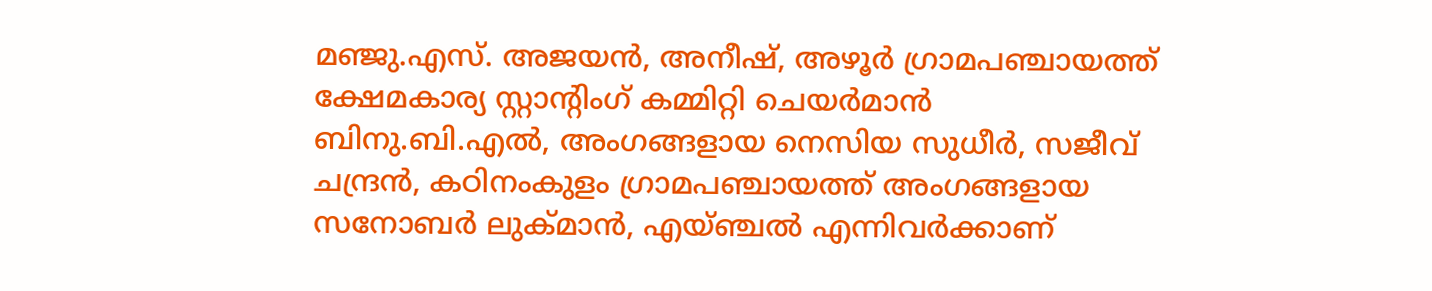മഞ്ജു.എസ്. അജയൻ, അനീഷ്, അഴൂർ ഗ്രാമപഞ്ചായത്ത് ക്ഷേമകാര്യ സ്റ്റാന്റിംഗ് കമ്മിറ്റി ചെയർമാൻ ബിനു.ബി.എൽ, അംഗങ്ങളായ നെസിയ സുധീർ, സജീവ് ചന്ദ്രൻ, കഠിനംകുളം ഗ്രാമപഞ്ചായത്ത് അംഗങ്ങളായ സനോബർ ലുക്മാൻ, എയ്ഞ്ചൽ എന്നിവർക്കാണ്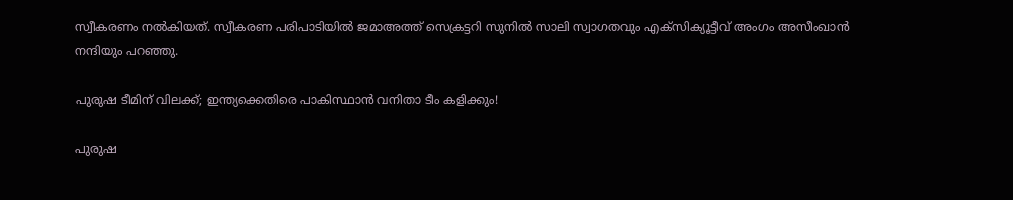സ്വീകരണം നൽകിയത്. സ്വീകരണ പരിപാടിയിൽ ജമാഅത്ത് സെക്രട്ടറി സുനിൽ സാലി സ്വാഗതവും എക്സിക്യൂട്ടീവ് അംഗം അസീംഖാൻ നന്ദിയും പറഞ്ഞു.

പുരുഷ ടീമിന് വിലക്ക്; ഇന്ത്യക്കെതിരെ പാകിസ്ഥാന്‍ വനിതാ ടീം കളിക്കും!

പുരുഷ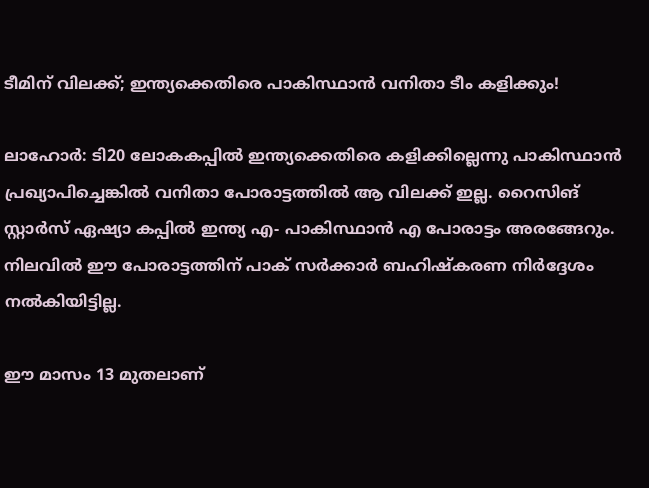ടീമിന് വിലക്ക്; ഇന്ത്യക്കെതിരെ പാകിസ്ഥാന്‍ വനിതാ ടീം കളിക്കും!

ലാഹോര്‍: ടി20 ലോകകപ്പില്‍ ഇന്ത്യക്കെതിരെ കളിക്കില്ലെന്നു പാകിസ്ഥാന്‍ പ്രഖ്യാപിച്ചെങ്കില്‍ വനിതാ പോരാട്ടത്തില്‍ ആ വിലക്ക് ഇല്ല. റൈസിങ് സ്റ്റാര്‍സ് ഏഷ്യാ കപ്പില്‍ ഇന്ത്യ എ- പാകിസ്ഥാന്‍ എ പോരാട്ടം അരങ്ങേറും. നിലവില്‍ ഈ പോരാട്ടത്തിന് പാക് സര്‍ക്കാര്‍ ബഹിഷ്‌കരണ നിര്‍ദ്ദേശം നല്‍കിയിട്ടില്ല.

ഈ മാസം 13 മുതലാണ്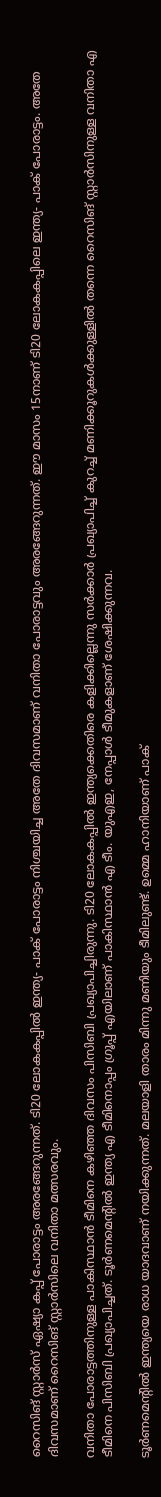റൈസിങ് സ്റ്റാര്‍സ് ഏഷ്യാ കപ്പ് പോരാട്ടം അരങ്ങേറുന്നത്. ടി20 ലോകകപ്പില്‍ ഇന്ത്യ- പാക് പോരാട്ടം നിശ്ചയിച്ച അതേ ദിവസമാണ് വനിതാ പോരാട്ടവും അരങ്ങേറുന്നത്. ഈ മാസം 15നാണ് ടി20 ലോകകപ്പിലെ ഇന്ത്യ- പാക് പോരാട്ടം. അതേ ദിവസമാണ് റൈസിങ് സ്റ്റാര്‍സിലെ വനിതാ മത്സരവും.

വനിതാ പോരാട്ടത്തിനുള്ള പാകിസ്ഥാന്‍ ടീമിനെ കഴിഞ്ഞ ദിവസം പിസിബി പ്രഖ്യാപിച്ചിരുന്നു. ടി20 ലോകകപ്പില്‍ ഇന്ത്യക്കെതിരെ കളിക്കില്ലെന്നു സര്‍ക്കാര്‍ പ്രഖ്യാപിച്ച് കുറച്ച് മണിക്കൂറുകള്‍ക്കുള്ളില്‍ തന്നെ റൈസിങ് സ്റ്റാര്‍സിനുള്ള വനിതാ എ ടീമിനെ പിസിബി പ്രഖ്യാപിച്ചത്. ടൂര്‍ണമെന്റില്‍ ഇന്ത്യ എ ടീമിനൊപ്പം ഗ്രൂപ്പ് എയിലാണ് പാകിസ്ഥാന്‍ എ ടീം. യുഎഇ, നേപ്പാള്‍ ടീമുകളാണ് ശേഷിക്കുന്നവ.

ടൂര്‍ണമെന്റില്‍ ഇന്ത്യയെ രാധ യാദവാണ് നയിക്കുന്നത്. മലയാളി താരം മിന്നു മണിയും ടീമിലുണ്ട്. ഉമ്മെ ഹാനിയാണ് പാക്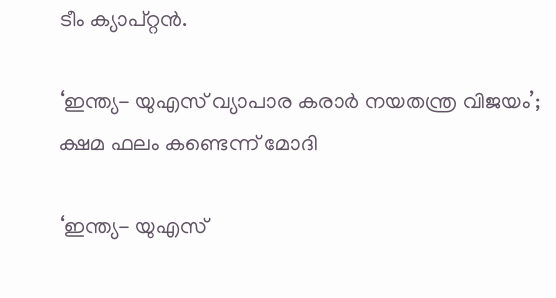ടീം ക്യാപ്റ്റന്‍.

‘ഇന്ത്യ- യുഎസ് വ്യാപാര കരാര്‍ നയതന്ത്ര വിജയം’; ക്ഷമ ഫലം കണ്ടെന്ന് മോദി

‘ഇന്ത്യ- യുഎസ്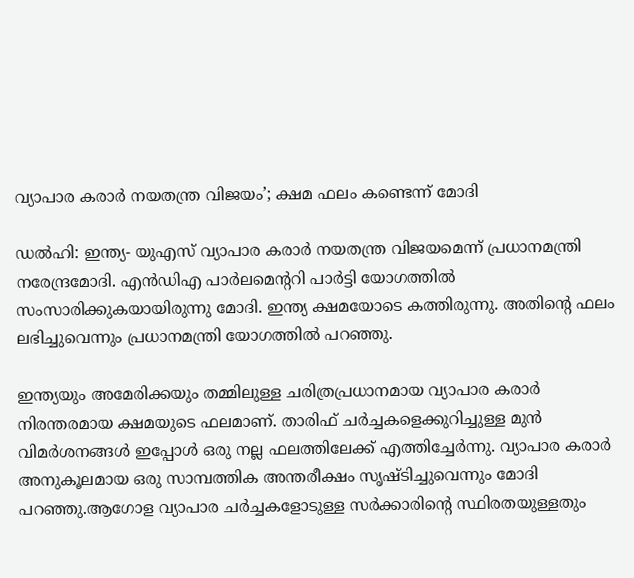വ്യാപാര കരാര്‍ നയതന്ത്ര വിജയം’; ക്ഷമ ഫലം കണ്ടെന്ന് മോദി

ഡല്‍ഹി: ഇന്ത്യ- യുഎസ് വ്യാപാര കരാര്‍ നയതന്ത്ര വിജയമെന്ന് പ്രധാനമന്ത്രി നരേന്ദ്രമോദി. എന്‍ഡിഎ പാര്‍ലമെന്ററി പാര്‍ട്ടി യോഗത്തില്‍ സംസാരിക്കുകയായിരുന്നു മോദി. ഇന്ത്യ ക്ഷമയോടെ കത്തിരുന്നു. അതിന്റെ ഫലം ലഭിച്ചുവെന്നും പ്രധാനമന്ത്രി യോഗത്തില്‍ പറഞ്ഞു.

ഇന്ത്യയും അമേരിക്കയും തമ്മിലുള്ള ചരിത്രപ്രധാനമായ വ്യാപാര കരാര്‍ നിരന്തരമായ ക്ഷമയുടെ ഫലമാണ്. താരിഫ് ചര്‍ച്ചകളെക്കുറിച്ചുള്ള മുന്‍ വിമര്‍ശനങ്ങള്‍ ഇപ്പോള്‍ ഒരു നല്ല ഫലത്തിലേക്ക് എത്തിച്ചേര്‍ന്നു. വ്യാപാര കരാര്‍ അനുകൂലമായ ഒരു സാമ്പത്തിക അന്തരീക്ഷം സൃഷ്ടിച്ചുവെന്നും മോദി പറഞ്ഞു.ആഗോള വ്യാപാര ചര്‍ച്ചകളോടുള്ള സര്‍ക്കാരിന്റെ സ്ഥിരതയുള്ളതും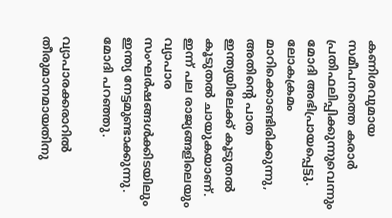കണിശവുമായ സമീപനത്തെ കരാര്‍ പ്രതിഫലിപ്പിക്കുന്നുവെന്നും മോദി അഭിപ്രായപ്പെട്ടു. ലോകക്രമം മാറിക്കൊണ്ടിരിക്കുന്നു, അതിന്റെ പാത ഇന്ത്യയിലേക്ക് കൂടുതല്‍ കൂടുതല്‍ ചായുകയാണ്. ഇന്ന് പല രാജ്യങ്ങളിലെയും വ്യാപാര സംഘര്‍ഷങ്ങള്‍ക്കിടയിലും ഇന്ത്യ നേട്ടമുണ്ടാക്കുന്നു. മോദി പറഞ്ഞു.

വ്യാപാരക്കരാറിൽ തീരുമാനമായതിനു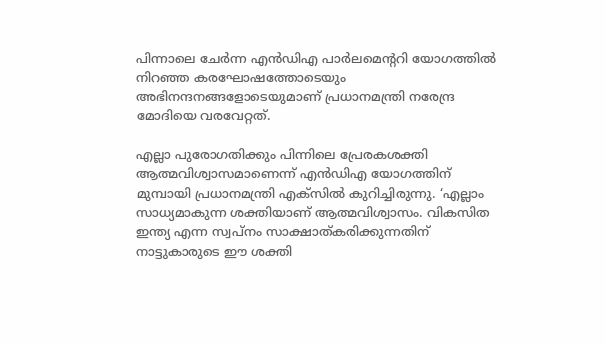പിന്നാലെ ചേർന്ന എൻഡിഎ പാർലമെൻ്ററി യോഗത്തിൽ നിറഞ്ഞ കരഘോഷത്തോടെയും അഭിനന്ദനങ്ങളോടെയുമാണ് പ്രധാനമന്ത്രി നരേന്ദ്ര മോദിയെ വരവേറ്റത്.

എല്ലാ പുരോഗതിക്കും പിന്നിലെ പ്രേരകശക്തി ആത്മവിശ്വാസമാണെന്ന് എന്‍ഡിഎ യോഗത്തിന് മുമ്പായി പ്രധാനമന്ത്രി എക്സില്‍ കുറിച്ചിരുന്നു. ‘എല്ലാം സാധ്യമാകുന്ന ശക്തിയാണ് ആത്മവിശ്വാസം. വികസിത ഇന്ത്യ എന്ന സ്വപ്നം സാക്ഷാത്കരിക്കുന്നതിന് നാട്ടുകാരുടെ ഈ ശക്തി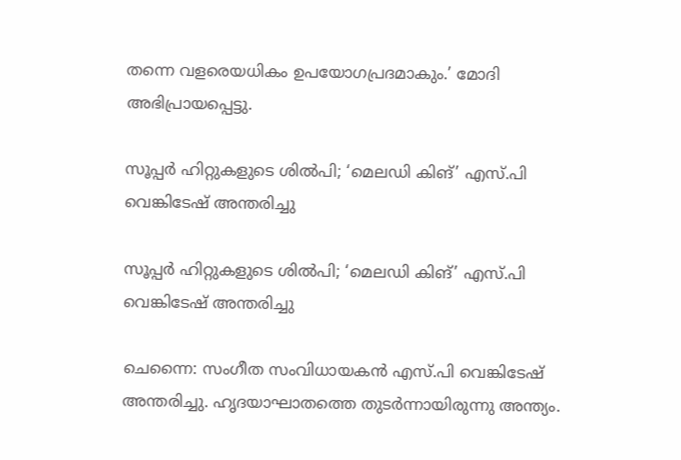തന്നെ വളരെയധികം ഉപയോഗപ്രദമാകും.’ മോദി അഭിപ്രായപ്പെട്ടു.

സൂപ്പര്‍ ഹിറ്റുകളുടെ ശില്‍പി; ‘മെലഡി കിങ്’ എസ്.പി വെങ്കിടേഷ് അന്തരിച്ചു

സൂപ്പര്‍ ഹിറ്റുകളുടെ ശില്‍പി; ‘മെലഡി കിങ്’ എസ്.പി വെങ്കിടേഷ് അന്തരിച്ചു

ചെന്നൈ: സംഗീത സംവിധായകന്‍ എസ്.പി വെങ്കിടേഷ് അന്തരിച്ചു. ഹൃദയാഘാതത്തെ തുടർന്നായിരുന്നു അന്ത്യം.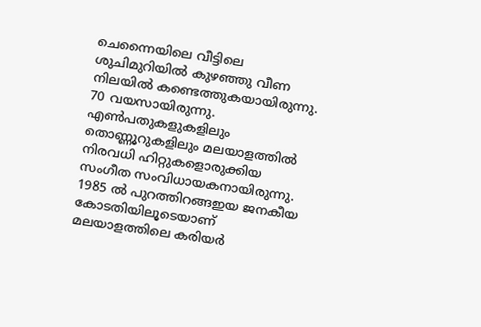ചെന്നൈയിലെ വീട്ടിലെ ശുചിമുറിയില്‍ കുഴഞ്ഞു വീണ നിലയില്‍ കണ്ടെത്തുകയായിരുന്നു. 70 വയസായിരുന്നു. എണ്‍പതുകളുകളിലും തൊണ്ണൂറുകളിലും മലയാളത്തില്‍ നിരവധി ഹിറ്റുകളൊരുക്കിയ സംഗീത സംവിധായകനായിരുന്നു. 1985 ല്‍ പുറത്തിറങ്ങഇയ ജനകീയ കോടതിയിലൂടെയാണ് മലയാളത്തിലെ കരിയര്‍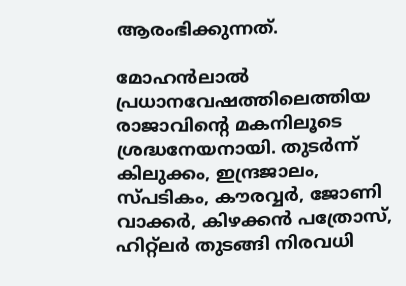ആരംഭിക്കുന്നത്.

മോഹന്‍ലാല്‍ പ്രധാനവേഷത്തിലെത്തിയ രാജാവിന്റെ മകനിലൂടെ ശ്രദ്ധനേയനായി. തുടര്‍ന്ന് കിലുക്കം, ഇന്ദ്രജാലം, സ്പടികം, കൗരവ്വര്‍, ജോണി വാക്കര്‍, കിഴക്കന്‍ പത്രോസ്, ഹിറ്റ്‌ലര്‍ തുടങ്ങി നിരവധി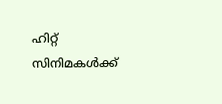ഹിറ്റ് സിനിമകള്‍ക്ക്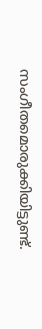സംഗീതമൊരുക്കിയിട്ടുണ്ട്.